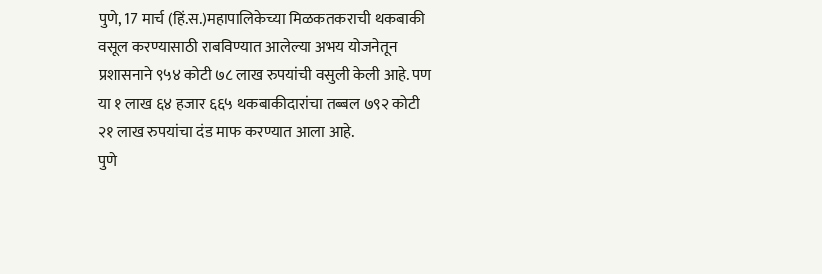पुणे, 17 मार्च (हिं.स.)महापालिकेच्या मिळकतकराची थकबाकी वसूल करण्यासाठी राबविण्यात आलेल्या अभय योजनेतून प्रशासनाने ९५४ कोटी ७८ लाख रुपयांची वसुली केली आहे. पण या १ लाख ६४ हजार ६६५ थकबाकीदारांचा तब्बल ७९२ कोटी २१ लाख रुपयांचा दंड माफ करण्यात आला आहे.
पुणे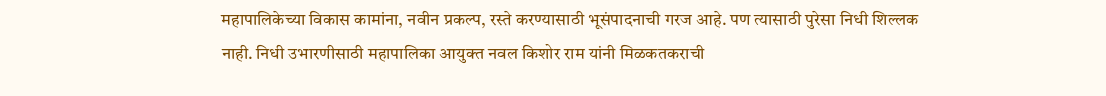महापालिकेच्या विकास कामांना, नवीन प्रकल्प, रस्ते करण्यासाठी भूसंपादनाची गरज आहे. पण त्यासाठी पुरेसा निधी शिल्लक नाही. निधी उभारणीसाठी महापालिका आयुक्त नवल किशोर राम यांनी मिळकतकराची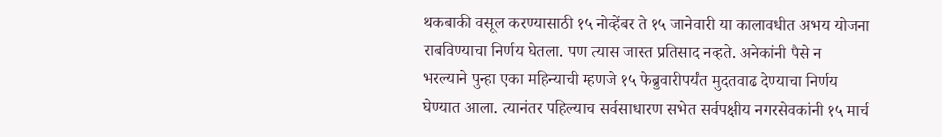थकबाकी वसूल करण्यासाठी १५ नोव्हेंबर ते १५ जानेवारी या कालावधीत अभय योजना राबविण्याचा निर्णय घेतला. पण त्यास जास्त प्रतिसाद नव्हते. अनेकांनी पैसे न भरल्याने पुन्हा एका महिन्याची म्हणजे १५ फेब्रुवारीपर्यंत मुदतवाढ देण्याचा निर्णय घेण्यात आला. त्यानंतर पहिल्याच सर्वसाधारण सभेत सर्वपक्षीय नगरसेवकांनी १५ मार्च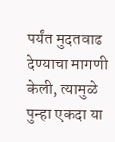पर्यंत मुदतवाढ देण्याचा मागणी केली, त्यामुळे पुन्हा एकदा या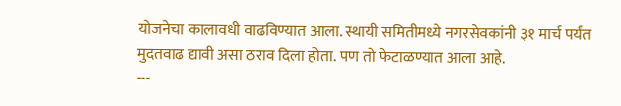योजनेचा कालावधी वाढविण्यात आला. स्थायी समितीमध्ये नगरसेवकांनी ३१ मार्च पर्यंत मुदतवाढ द्यावी असा ठराव दिला होता. पण तो फेटाळण्यात आला आहे.
---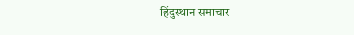हिंदुस्थान समाचार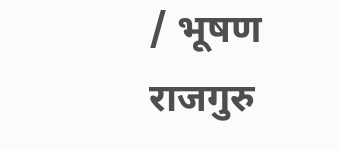/ भूषण राजगुरु